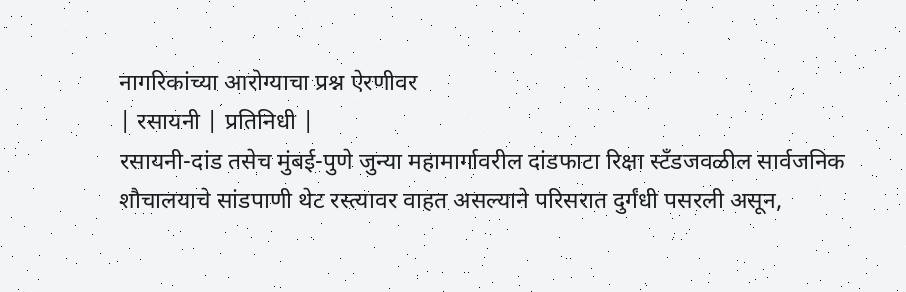नागरिकांच्या आरोग्याचा प्रश्न ऐरणीवर
| रसायनी | प्रतिनिधी |
रसायनी-दांड तसेच मुंबई-पुणे जुन्या महामार्गावरील दांडफाटा रिक्षा स्टँडजवळील सार्वजनिक शौचालयाचे सांडपाणी थेट रस्त्यावर वाहत असल्याने परिसरात दुर्गंधी पसरली असून,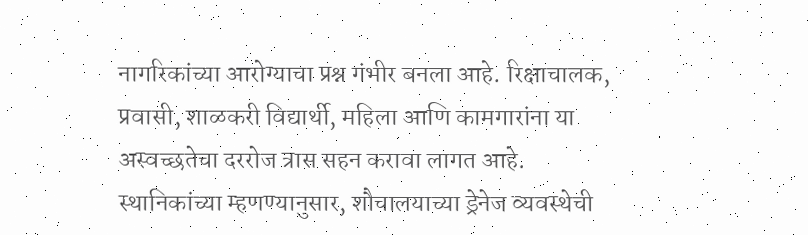नागरिकांच्या आरोग्याचा प्रश्न गंभीर बनला आहे. रिक्षाचालक, प्रवासी, शाळकरी विद्यार्थी, महिला आणि कामगारांना या अस्वच्छतेचा दररोज त्रास सहन करावा लागत आहे.
स्थानिकांच्या म्हणण्यानुसार, शौचालयाच्या ड्रेनेज व्यवस्थेची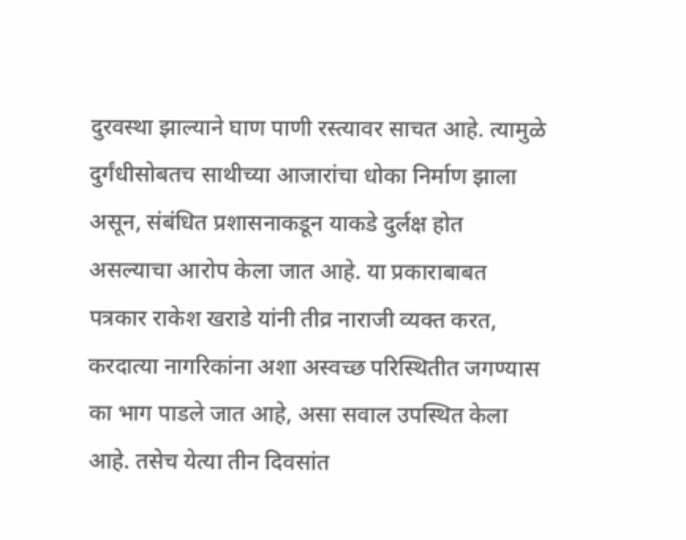दुरवस्था झाल्याने घाण पाणी रस्त्यावर साचत आहे. त्यामुळे दुर्गंधीसोबतच साथीच्या आजारांचा धोका निर्माण झाला असून, संबंधित प्रशासनाकडून याकडे दुर्लक्ष होत असल्याचा आरोप केला जात आहे. या प्रकाराबाबत पत्रकार राकेश खराडे यांनी तीव्र नाराजी व्यक्त करत, करदात्या नागरिकांना अशा अस्वच्छ परिस्थितीत जगण्यास का भाग पाडले जात आहे, असा सवाल उपस्थित केला आहे. तसेच येत्या तीन दिवसांत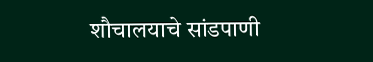शौचालयाचे सांडपाणी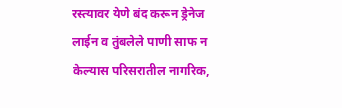रस्त्यावर येणे बंद करून ड्रेनेज लाईन व तुंबलेले पाणी साफ न केल्यास परिसरातील नागरिक,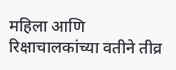महिला आणि रिक्षाचालकांच्या वतीने तीव्र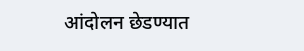आंदोलन छेडण्यात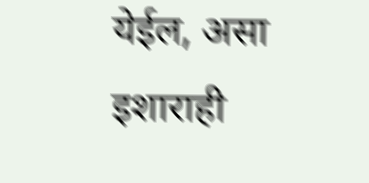येईल, असा इशाराही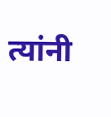त्यांनी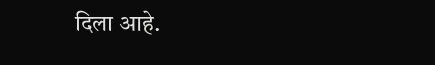दिला आहे.